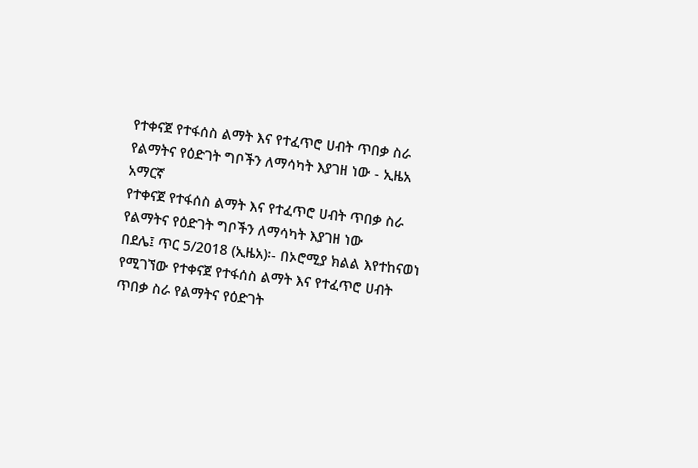የተቀናጀ የተፋሰስ ልማት እና የተፈጥሮ ሀብት ጥበቃ ስራ የልማትና የዕድገት ግቦችን ለማሳካት እያገዘ ነው - ኢዜአ አማርኛ
የተቀናጀ የተፋሰስ ልማት እና የተፈጥሮ ሀብት ጥበቃ ስራ የልማትና የዕድገት ግቦችን ለማሳካት እያገዘ ነው
በደሌ፤ ጥር 5/2018 (ኢዜአ)፡- በኦሮሚያ ክልል እየተከናወነ የሚገኘው የተቀናጀ የተፋሰስ ልማት እና የተፈጥሮ ሀብት ጥበቃ ስራ የልማትና የዕድገት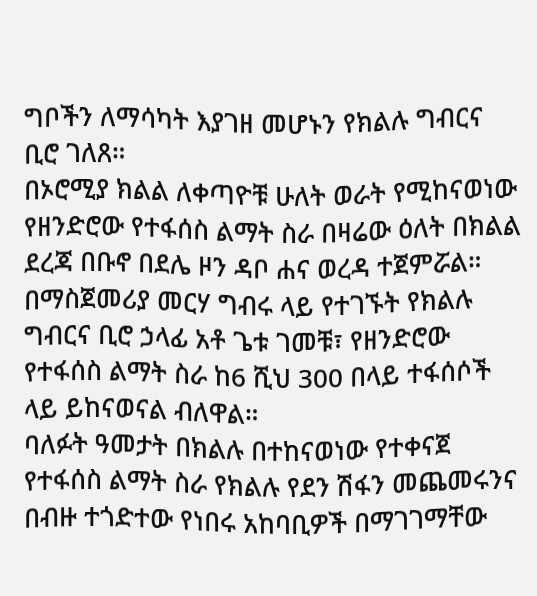ግቦችን ለማሳካት እያገዘ መሆኑን የክልሉ ግብርና ቢሮ ገለጸ።
በኦሮሚያ ክልል ለቀጣዮቹ ሁለት ወራት የሚከናወነው የዘንድሮው የተፋሰስ ልማት ስራ በዛሬው ዕለት በክልል ደረጃ በቡኖ በደሌ ዞን ዳቦ ሐና ወረዳ ተጀምሯል።
በማስጀመሪያ መርሃ ግብሩ ላይ የተገኙት የክልሉ ግብርና ቢሮ ኃላፊ አቶ ጌቱ ገመቹ፣ የዘንድሮው የተፋሰስ ልማት ስራ ከ6 ሺህ 300 በላይ ተፋሰሶች ላይ ይከናወናል ብለዋል።
ባለፉት ዓመታት በክልሉ በተከናወነው የተቀናጀ የተፋሰስ ልማት ስራ የክልሉ የደን ሽፋን መጨመሩንና በብዙ ተጎድተው የነበሩ አከባቢዎች በማገገማቸው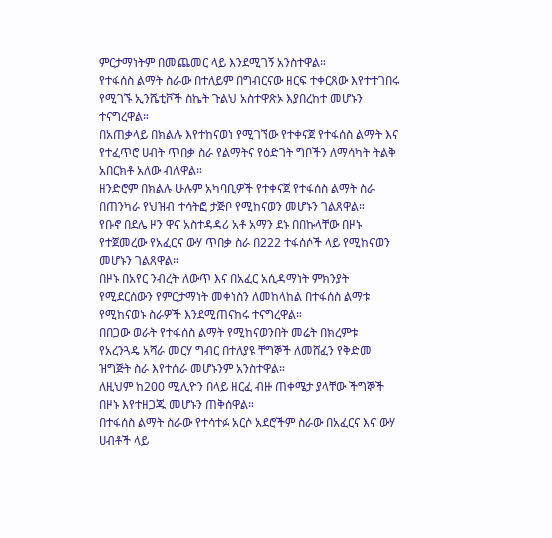ምርታማነትም በመጨመር ላይ እንደሚገኝ አንስተዋል።
የተፋሰስ ልማት ስራው በተለይም በግብርናው ዘርፍ ተቀርጸው እየተተገበሩ የሚገኙ ኢንሼቲቮች ስኬት ጉልህ አስተዋጽኦ እያበረከተ መሆኑን ተናግረዋል።
በአጠቃላይ በክልሉ እየተከናወነ የሚገኘው የተቀናጀ የተፋሰስ ልማት እና የተፈጥሮ ሀብት ጥበቃ ስራ የልማትና የዕድገት ግቦችን ለማሳካት ትልቅ አበርክቶ አለው ብለዋል።
ዘንድሮም በክልሉ ሁሉም አካባቢዎች የተቀናጀ የተፋሰስ ልማት ስራ በጠንካራ የህዝብ ተሳትፎ ታጅቦ የሚከናወን መሆኑን ገልጸዋል።
የቡኖ በደሌ ዞን ዋና አስተዳዳሪ አቶ አማን ደኑ በበኩላቸው በዞኑ የተጀመረው የአፈርና ውሃ ጥበቃ ስራ በ222 ተፋሰሶች ላይ የሚከናወን መሆኑን ገልጸዋል።
በዞኑ በአየር ንብረት ለውጥ እና በአፈር አሲዳማነት ምክንያት የሚደርሰውን የምርታማነት መቀነስን ለመከላከል በተፋሰስ ልማቱ የሚከናወኑ ስራዎች እንደሚጠናከሩ ተናግረዋል።
በበጋው ወራት የተፋሰስ ልማት የሚከናወንበት መሬት በክረምቱ የአረንጓዴ አሻራ መርሃ ግብር በተለያዩ ቸግኞች ለመሸፈን የቅድመ ዝግጅት ስራ እየተሰራ መሆኑንም አንስተዋል።
ለዚህም ከ200 ሚሊዮን በላይ ዘርፈ ብዙ ጠቀሜታ ያላቸው ችግኞች በዞኑ እየተዘጋጁ መሆኑን ጠቅሰዋል።
በተፋሰስ ልማት ስራው የተሳተፉ አርሶ አደሮችም ስራው በአፈርና እና ውሃ ሀብቶች ላይ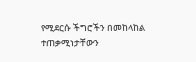የሚደርሱ ችግሮችን በመከላከል ተጠቃሚነታቸውን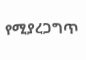የሚያረጋግጥ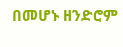በመሆኑ ዘንድሮም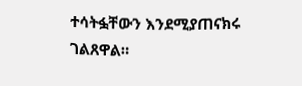ተሳትፏቸውን እንደሚያጠናክሩ ገልጸዋል።